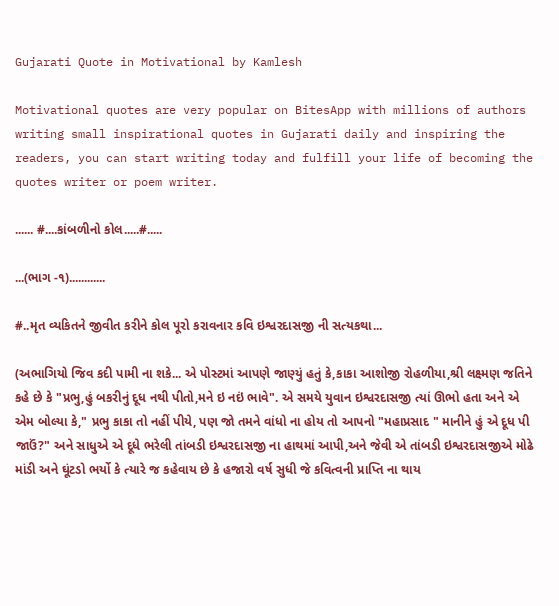Gujarati Quote in Motivational by Kamlesh

Motivational quotes are very popular on BitesApp with millions of authors writing small inspirational quotes in Gujarati daily and inspiring the readers, you can start writing today and fulfill your life of becoming the quotes writer or poem writer.

...... #....કાંબળીનો કોલ.....#.....

...(ભાગ -૧)............

#..મૃત વ્યકિતને જીવીત કરીને કોલ પૂરો કરાવનાર કવિ ઇશ્વરદાસજી ની સત્યકથા...

(અભાગિયો જિવ કદી પામી ના શકે... એ પોસ્ટમાં આપણે જાણ્યું હતું કે,કાકા આશોજી રોહળીયા,શ્રી લક્ષ્મણ જતિને કહે છે કે "પ્રભુ,હું બકરીનું દૂધ નથી પીતો,મને ઇ નઇં ભાવે". એ સમયે યુવાન ઇશ્વરદાસજી ત્યાં ઊભો હતા અને એ એમ બોલ્યા કે," પ્રભુ કાકા તો નહીં પીયે, પણ જો તમને વાંધો ના હોય તો આપનો "મહાપ્રસાદ " માનીને હું એ દૂધ પી જાઉં?" અને સાધુએ એ દૂધે ભરેલી તાંબડી ઇશ્વરદાસજી ના હાથમાં આપી,અને જેવી એ તાંબડી ઇશ્વરદાસજીએ મોઢે માંડી અને ઘૂંટડો ભર્યો કે ત્યારે જ કહેવાય છે કે હજારો વર્ષ સુધી જે કવિત્વની પ્રાપ્તિ ના થાય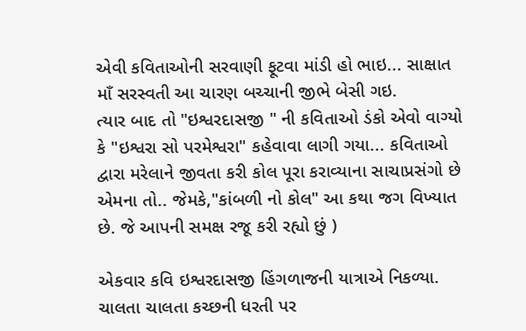એવી કવિતાઓની સરવાણી ફૂટવા માંડી હો ભાઇ... સાક્ષાત માઁ સરસ્વતી આ ચારણ બચ્ચાની જીભે બેસી ગઇ.
ત્યાર બાદ તો "ઇશ્વરદાસજી " ની કવિતાઓ ડંકો એવો વાગ્યો કે "ઇશ્વરા સો પરમેશ્વરા" કહેવાવા લાગી ગયા... કવિતાઓ દ્વારા મરેલાને જીવતા કરી કોલ પૂરા કરાવ્યાના સાચાપ્રસંગો છે એમના તો.. જેમકે,"કાંબળી નો કોલ" આ કથા જગ વિખ્યાત છે. જે આપની સમક્ષ રજૂ કરી રહ્યો છું )

એકવાર કવિ ઇશ્વરદાસજી હિંગળાજની યાત્રાએ નિકળ્યા. ચાલતા ચાલતા કચ્છની ધરતી પર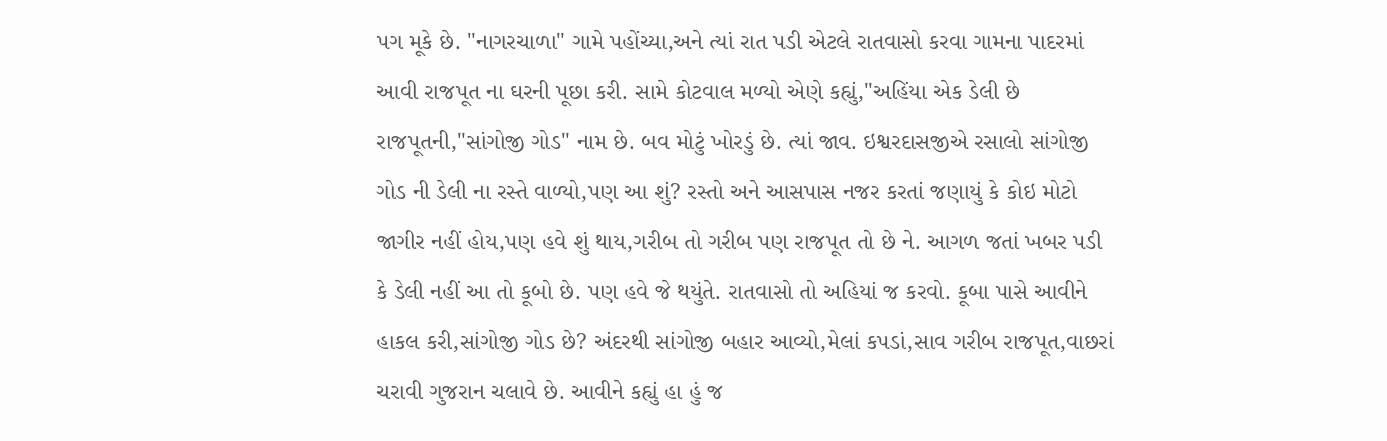પગ મૂકે છે. "નાગરચાળા" ગામે પહોંચ્યા,અને ત્યાં રાત પડી એટલે રાતવાસો કરવા ગામના પાદરમાં આવી રાજપૂત ના ઘરની પૂછા કરી. સામે કોટવાલ મળ્યો એણે કહ્યું,"અહિંયા એક ડેલી છે રાજપૂતની,"સાંગોજી ગોડ" નામ છે. બવ મોટું ખોરડું છે. ત્યાં જાવ. ઇશ્વરદાસજીએ રસાલો સાંગોજી ગોડ ની ડેલી ના રસ્તે વાળ્યો,પણ આ શું? રસ્તો અને આસપાસ નજર કરતાં જણાયું કે કોઇ મોટો જાગીર નહીં હોય,પણ હવે શું થાય,ગરીબ તો ગરીબ પણ રાજપૂત તો છે ને. આગળ જતાં ખબર પડી કે ડેલી નહીં આ તો કૂબો છે. પણ હવે જે થયુંતે. રાતવાસો તો અહિયાં જ કરવો. કૂબા પાસે આવીને હાકલ કરી,સાંગોજી ગોડ છે? અંદરથી સાંગોજી બહાર આવ્યો,મેલાં કપડાં,સાવ ગરીબ રાજપૂત,વાછરાં ચરાવી ગુજરાન ચલાવે છે. આવીને કહ્યું હા હું જ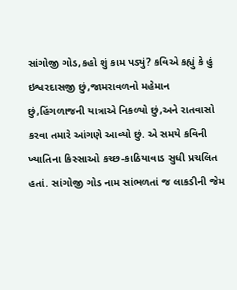સાંગોજી ગોડ,કહો શું કામ પડ્યું? કવિએ કહ્યું કે હું ઇશ્વરદાસજી છું,જામરાવળનો મહેમાન છું,હિંગળાજની યાત્રાએ નિકળ્યો છું,અને રાતવાસો કરવા તમારે આંગણે આવ્યો છું. એ સમયે કવિની ખ્યાતિના કિસ્સાઓ કચ્છ-કાઠિયાવાડ સુધી પ્રચલિત હતાં. સાંગોજી ગોડ નામ સાંભળતાં જ લાકડીની જેમ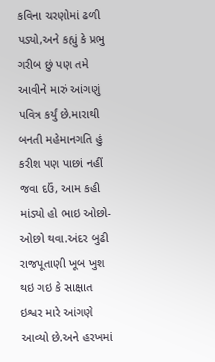કવિના ચરણોમાં ઢળી પડ્યો,અને કહ્યું કે પ્રભુ ગરીબ છું પણ તમે આવીને મારું આંગણું પવિત્ર કર્યું છે.મારાથી બનતી મહેમાનગતિ હું કરીશ પણ પાછાં નહીં જવા દઉં, આમ કહી માંડ્યો હો ભાઇ ઓછો-ઓછો થવા.અંદર બુઢી રાજપૂતાણી ખૂબ ખુશ થઇ ગઇ કે સાક્ષાત ઇશ્વર મારે આંગણે આવ્યો છે.અને હરખમાં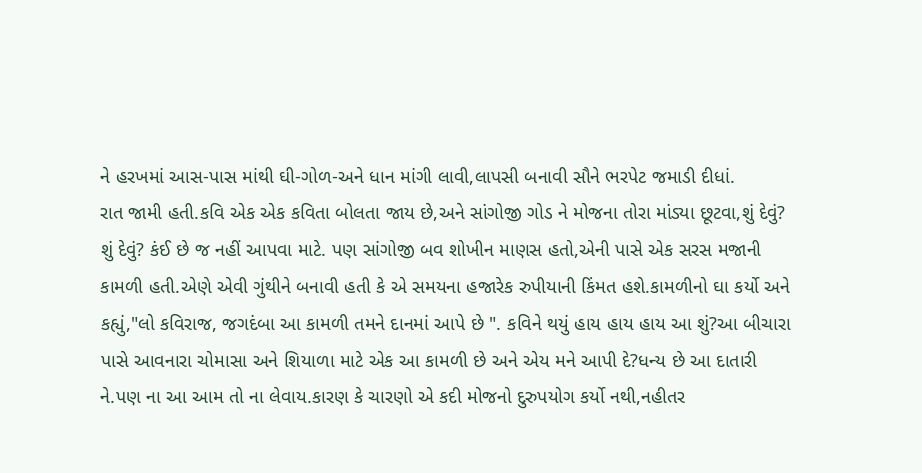ને હરખમાં આસ-પાસ માંથી ઘી-ગોળ-અને ધાન માંગી લાવી,લાપસી બનાવી સૌને ભરપેટ જમાડી દીધાં.
રાત જામી હતી.કવિ એક એક કવિતા બોલતા જાય છે,અને સાંગોજી ગોડ ને મોજના તોરા માંડ્યા છૂટવા,શું દેવું? શું દેવું? કંઈ છે જ નહીં આપવા માટે. પણ સાંગોજી બવ શોખીન માણસ હતો,એની પાસે એક સરસ મજાની કામળી હતી.એણે એવી ગુંથીને બનાવી હતી કે એ સમયના હજારેક રુપીયાની કિંમત હશે.કામળીનો ઘા કર્યો અને કહ્યું,"લો કવિરાજ, જગદંબા આ કામળી તમને દાનમાં આપે છે ". કવિને થયું હાય હાય હાય આ શું?આ બીચારા પાસે આવનારા ચોમાસા અને શિયાળા માટે એક આ કામળી છે અને એય મને આપી દે?ધન્ય છે આ દાતારી ને.પણ ના આ આમ તો ના લેવાય.કારણ કે ચારણો એ કદી મોજનો દુરુપયોગ કર્યો નથી,નહીતર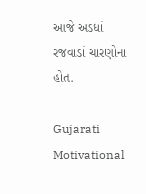આજે અડધાં રજવાડાં ચારણોના હોત.

Gujarati Motivational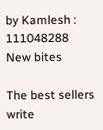by Kamlesh : 111048288
New bites

The best sellers write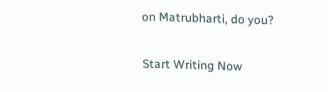on Matrubharti, do you?

Start Writing Now